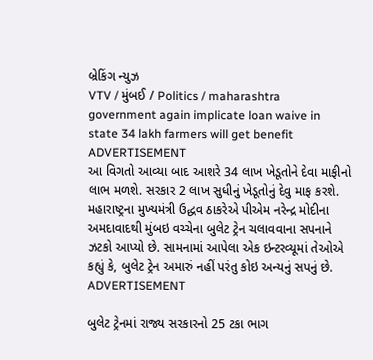બ્રેકિંગ ન્યુઝ
VTV / મુંબઈ / Politics / maharashtra government again implicate loan waive in state 34 lakh farmers will get benefit
ADVERTISEMENT
આ વિગતો આવ્યા બાદ આશરે 34 લાખ ખેડૂતોને દેવા માફીનો લાભ મળશે. સરકાર 2 લાખ સુધીનું ખેડૂતોનું દેવુ માફ કરશે.
મહારાષ્ટ્રના મુખ્યમંત્રી ઉદ્ધવ ઠાકરેએ પીએમ નરેન્દ્ર મોદીના અમદાવાદથી મુંબઇ વચ્ચેના બુલેટ ટ્રેન ચલાવવાના સપનાને ઝટકો આપ્યો છે. સામનામાં આપેલા એક ઇન્ટરવ્યૂમાં તેઓએ કહ્યું કે, બુલેટ ટ્રેન અમારું નહીં પરંતુ કોઇ અન્યનું સપનું છે.
ADVERTISEMENT

બુલેટ ટ્રેનમાં રાજ્ય સરકારનો 25 ટકા ભાગ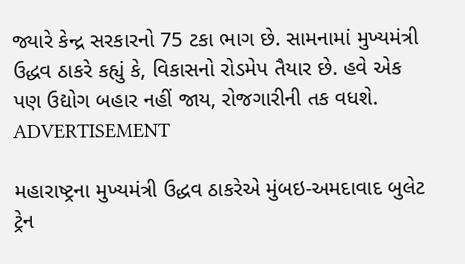જ્યારે કેન્દ્ર સરકારનો 75 ટકા ભાગ છે. સામનામાં મુખ્યમંત્રી ઉદ્ધવ ઠાકરે કહ્યું કે, વિકાસનો રોડમેપ તૈયાર છે. હવે એક પણ ઉદ્યોગ બહાર નહીં જાય, રોજગારીની તક વધશે.
ADVERTISEMENT

મહારાષ્ટ્રના મુખ્યમંત્રી ઉદ્ધવ ઠાકરેએ મુંબઇ-અમદાવાદ બુલેટ ટ્રેન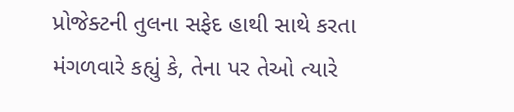પ્રોજેક્ટની તુલના સફેદ હાથી સાથે કરતા મંગળવારે કહ્યું કે, તેના પર તેઓ ત્યારે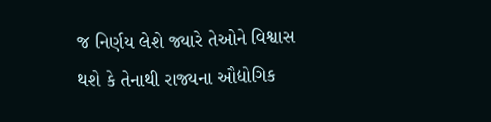જ નિર્ણય લેશે જ્યારે તેઓને વિશ્વાસ થશે કે તેનાથી રાજ્યના ઔદ્યોગિક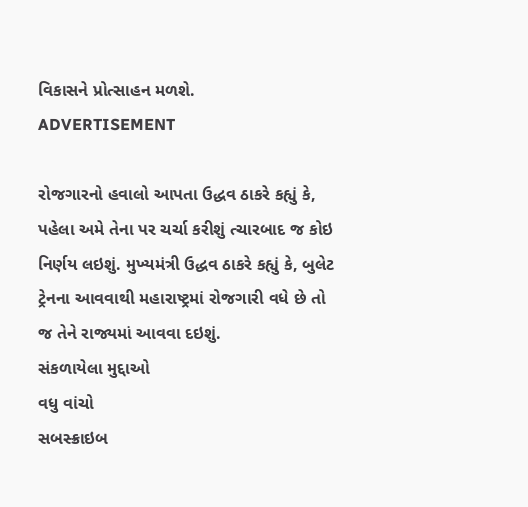વિકાસને પ્રોત્સાહન મળશે.
ADVERTISEMENT

રોજગારનો હવાલો આપતા ઉદ્ધવ ઠાકરે કહ્યું કે, પહેલા અમે તેના પર ચર્ચા કરીશું ત્ચારબાદ જ કોઇ નિર્ણય લઇશું. મુખ્યમંત્રી ઉદ્ધવ ઠાકરે કહ્યું કે, બુલેટ ટ્રેનના આવવાથી મહારાષ્ટ્રમાં રોજગારી વધે છે તો જ તેને રાજ્યમાં આવવા દઇશું.
સંકળાયેલા મુદ્દાઓ
વધુ વાંચો
સબસ્ક્રાઇબ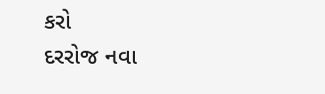કરો
દરરોજ નવા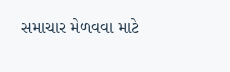સમાચાર મેળવવા માટે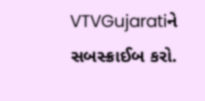VTVGujaratiને સબસ્ક્રાઈબ કરો.